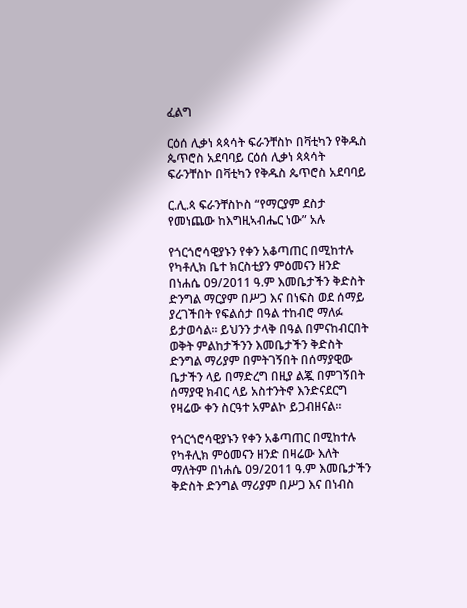ፈልግ

ርዕሰ ሊቃነ ጳጳሳት ፍራንቸስኮ በቫቲካን የቅዱስ ጴጥሮስ አደባባይ ርዕሰ ሊቃነ ጳጳሳት ፍራንቸስኮ በቫቲካን የቅዱስ ጴጥሮስ አደባባይ

ር.ሊ.ጳ ፍራንቸስኮስ “የማርያም ደስታ የመነጨው ከእግዚኣብሔር ነው” አሉ

የጎርጎሮሳዊያኑን የቀን አቆጣጠር በሚከተሉ የካቶሊክ ቤተ ክርስቲያን ምዕመናን ዘንድ በነሐሴ 09/2011 ዓ.ም እመቤታችን ቅድስት ድንግል ማርያም በሥጋ እና በነፍስ ወደ ሰማይ ያረገችበት የፍልሰታ በዓል ተከብሮ ማለፉ ይታወሳል። ይህንን ታላቅ በዓል በምናከብርበት ወቅት ምልከታችንን እመቤታችን ቅድስት ድንግል ማሪያም በምትገኝበት በሰማያዊው ቤታችን ላይ በማድረግ በዚያ ልጇ በምገኝበት ሰማያዊ ክብር ላይ አስተንትኖ እንድናደርግ የዛሬው ቀን ስርዓተ አምልኮ ይጋብዘናል።

የጎርጎሮሳዊያኑን የቀን አቆጣጠር በሚከተሉ የካቶሊክ ምዕመናን ዘንድ በዛሬው እለት ማለትም በነሐሴ 09/2011 ዓ.ም እመቤታችን ቅድስት ድንግል ማሪያም በሥጋ እና በነብስ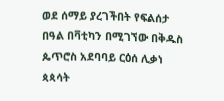ወደ ሰማይ ያረገችበት የፍልሰታ በዓል በቫቲካን በሚገኘው በቅዱስ ጴጥሮስ አደባባይ ርዕሰ ሊቃነ ጳጳሳት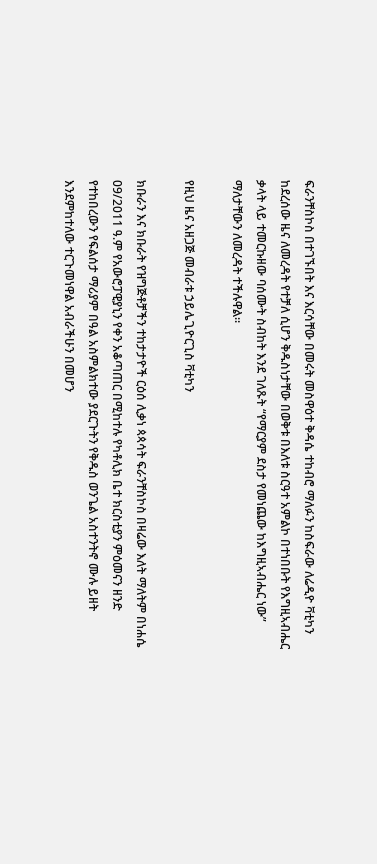ፍራንቸስኮስ በተገኙበት እና እርሳቸው በመሩት መስዋዕተ ቅዳሴ ተከብሮ ማለፉን ከስፍራው ለሬዲዮ ቫቲካን ከደረሰው ዜና ለመረዳት የተቻለ ሲሆን ቅዱስነታቸው በወቅቱ በእለቱ ስርዓተ አምልኮ በተነበቡት የእግዚኣብሔር ቃላት ላይ ተመርኩዘው ባሰሙት ስብከት እንደ ገለጹት “የማርያም ደስታ የመነጨው ከእግዚኣብሔር ነው” ማለታቸውን ለመረዳት ተችሉዋል።

የዚህ ዜና አዘጋጅ መብራቱ ኃይሌጊዮርጊስ ቫቲካን

ክቡራን እና ክቡራት የዝግጅቶቻችን ተከታታዮች ርዕሰ ሊቃነ ጳጳሳት ፍራንቸስኮስ በዛሬው እለት ማለትም በነሐሴ 09/2011 ዓ.ም የአውሮፓዊያኒን የቀን አቆጣጠር በሚከተሉ የካቶሊክ ቤተ ክርስቲያን ምዕመናን ዘንድ የተከበረውን የፍልሰታ ማሪያም በዓል አስምልክተው ያደርጉትን የቅዱስ ወንጌል አስተንትኖ ሙሉ ይዘት እንደምከተለው ተርጉመነዋል አብራችሁን በመሆን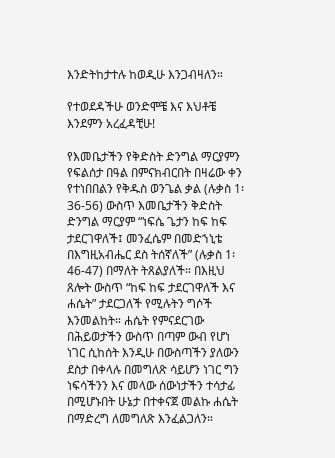እንድትከታተሉ ከወዲሁ እንጋብዛለን።

የተወደዳችሁ ወንድሞቼ እና እህቶቼ እንደምን አረፈዳቺሁ!

የእመቤታችን የቅድስት ድንግል ማርያምን የፍልሰታ በዓል በምናክብርበት በዛሬው ቀን የተነበበልን የቅዱስ ወንጌል ቃል (ሉቃስ 1፡36-56) ውስጥ እመቤታችን ቅድስት ድንግል ማርያም “ነፍሴ ጌታን ከፍ ከፍ ታደርገዋለች፤ መንፈሴም በመድኀኒቴ በእግዚአብሔር ደስ ትሰኛለች” (ሉቃስ 1፡46-47) በማለት ትጸልያለች። በእዚህ ጸሎት ውስጥ “ከፍ ከፍ ታደርገዋለች እና ሐሴት” ታደርጋለች የሚሉትን ግሶች እንመልከት። ሐሴት የምናደርገው በሕይወታችን ውስጥ በጣም ውብ የሆነ ነገር ሲከሰት እንዲሁ በውስጣችን ያለውን ደስታ በቀላሉ በመግለጽ ሳይሆን ነገር ግን ነፍሳችንን እና መላው ሰውነታችን ተሳታፊ በሚሆኑበት ሁኔታ በተቀናጀ መልኩ ሐሴት በማድረግ ለመግለጽ እንፈልጋለን።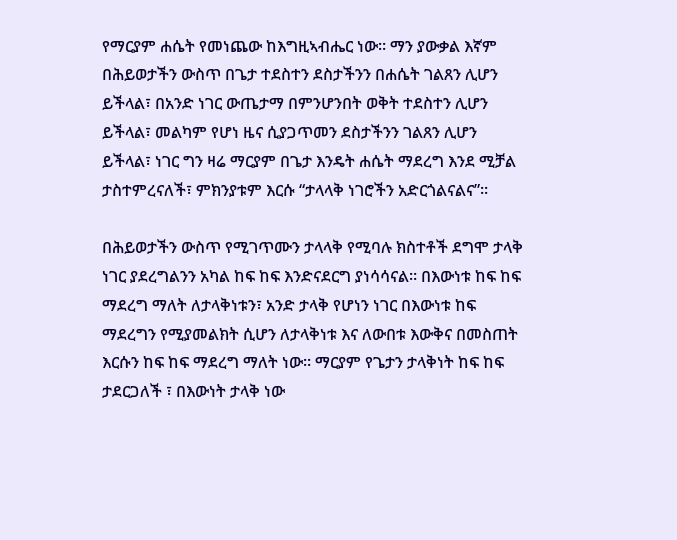የማርያም ሐሴት የመነጨው ከእግዚኣብሔር ነው። ማን ያውቃል እኛም በሕይወታችን ውስጥ በጌታ ተደስተን ደስታችንን በሐሴት ገልጸን ሊሆን ይችላል፣ በአንድ ነገር ውጤታማ በምንሆንበት ወቅት ተደስተን ሊሆን ይችላል፣ መልካም የሆነ ዜና ሲያጋጥመን ደስታችንን ገልጸን ሊሆን ይችላል፣ ነገር ግን ዛሬ ማርያም በጌታ እንዴት ሐሴት ማደረግ እንደ ሚቻል ታስተምረናለች፣ ምክንያቱም እርሱ “ታላላቅ ነገሮችን አድርጎልናልና”።

በሕይወታችን ውስጥ የሚገጥሙን ታላላቅ የሚባሉ ክስተቶች ደግሞ ታላቅ ነገር ያደረግልንን አካል ከፍ ከፍ እንድናደርግ ያነሳሳናል። በእውነቱ ከፍ ከፍ ማደረግ ማለት ለታላቅነቱን፣ አንድ ታላቅ የሆነን ነገር በእውነቱ ከፍ ማደረግን የሚያመልክት ሲሆን ለታላቅነቱ እና ለውበቱ እውቅና በመስጠት እርሱን ከፍ ከፍ ማደረግ ማለት ነው። ማርያም የጌታን ታላቅነት ከፍ ከፍ ታደርጋለች ፣ በእውነት ታላቅ ነው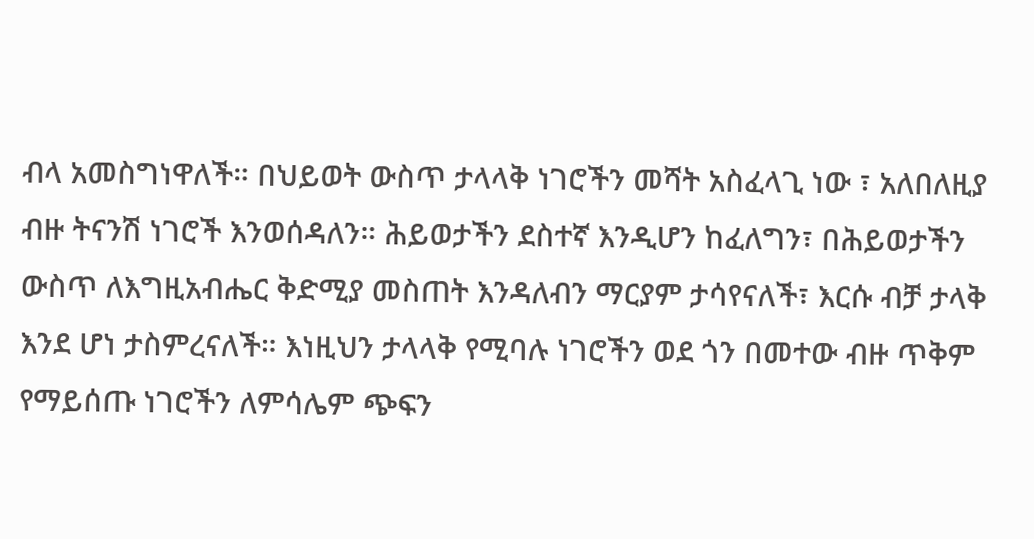ብላ አመስግነዋለች። በህይወት ውስጥ ታላላቅ ነገሮችን መሻት አስፈላጊ ነው ፣ አለበለዚያ ብዙ ትናንሽ ነገሮች እንወሰዳለን። ሕይወታችን ደስተኛ እንዲሆን ከፈለግን፣ በሕይወታችን ውስጥ ለእግዚአብሔር ቅድሚያ መስጠት እንዳለብን ማርያም ታሳየናለች፣ እርሱ ብቻ ታላቅ እንደ ሆነ ታስምረናለች። እነዚህን ታላላቅ የሚባሉ ነገሮችን ወደ ጎን በመተው ብዙ ጥቅም የማይሰጡ ነገሮችን ለምሳሌም ጭፍን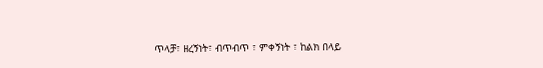ጥላቻ፣ ዘረኝነት፣ ብጥብጥ ፣ ምቀኝነት ፣ ከልክ በላይ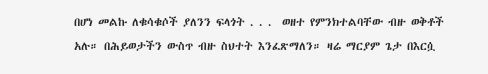በሆነ መልኩ ለቁሳቁሶች ያለንን ፍላጎት . . .  ወዘተ የምንክተልባቸው ብዙ ወቅቶች አሉ። በሕይወታችን ውስጥ ብዙ ስህተት እንፈጽማለን። ዛሬ ማርያም ጌታ በእርሷ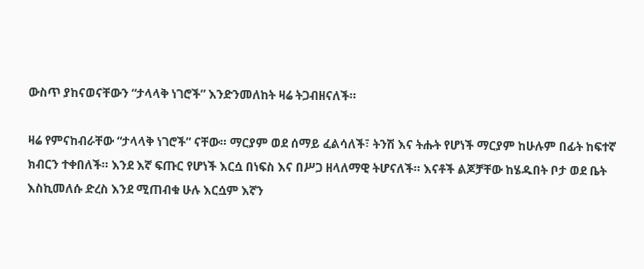ውስጥ ያከናወናቸውን “ታላላቅ ነገሮች” እንድንመለከት ዛሬ ትጋብዘናለች።

ዛሬ የምናከብራቸው “ታላላቅ ነገሮች” ናቸው። ማርያም ወደ ሰማይ ፈልሳለች፣ ትንሽ እና ትሑት የሆነች ማርያም ከሁሉም በፊት ከፍተኛ ክብርን ተቀበለች። እንደ እኛ ፍጡር የሆነች እርሷ በነፍስ እና በሥጋ ዘላለማዊ ትሆናለች። እናቶች ልጆቻቸው ከሄዱበት ቦታ ወደ ቤት እስኪመለሱ ድረስ እንደ ሚጠብቁ ሁሉ እርሷም እኛን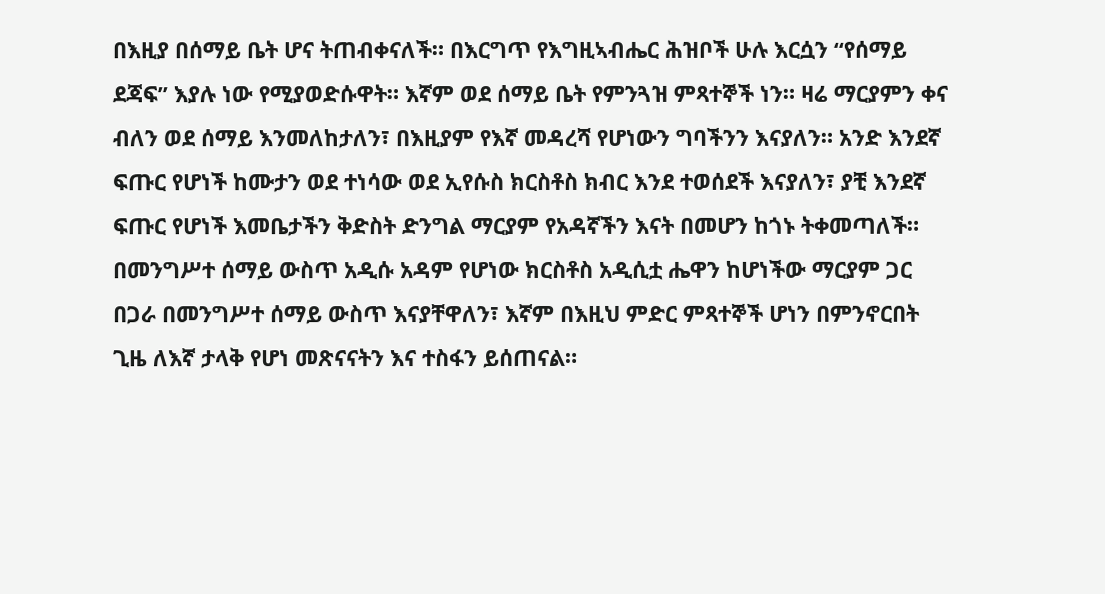በእዚያ በሰማይ ቤት ሆና ትጠብቀናለች። በእርግጥ የእግዚኣብሔር ሕዝቦች ሁሉ እርሷን “የሰማይ ደጃፍ” እያሉ ነው የሚያወድሱዋት። እኛም ወደ ሰማይ ቤት የምንጓዝ ምጻተኞች ነን። ዛሬ ማርያምን ቀና ብለን ወደ ሰማይ እንመለከታለን፣ በእዚያም የእኛ መዳረሻ የሆነውን ግባችንን እናያለን። አንድ እንደኛ ፍጡር የሆነች ከሙታን ወደ ተነሳው ወደ ኢየሱስ ክርስቶስ ክብር እንደ ተወሰደች እናያለን፣ ያቺ እንደኛ ፍጡር የሆነች እመቤታችን ቅድስት ድንግል ማርያም የአዳኛችን እናት በመሆን ከጎኑ ትቀመጣለች። በመንግሥተ ሰማይ ውስጥ አዲሱ አዳም የሆነው ክርስቶስ አዲሲቷ ሔዋን ከሆነችው ማርያም ጋር በጋራ በመንግሥተ ሰማይ ውስጥ እናያቸዋለን፣ እኛም በእዚህ ምድር ምጻተኞች ሆነን በምንኖርበት ጊዜ ለእኛ ታላቅ የሆነ መጽናናትን እና ተስፋን ይሰጠናል።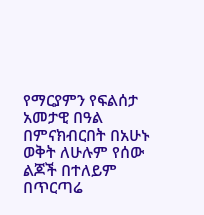የማርያምን የፍልሰታ አመታዊ በዓል በምናክብርበት በአሁኑ ወቅት ለሁሉም የሰው ልጆች በተለይም በጥርጣሬ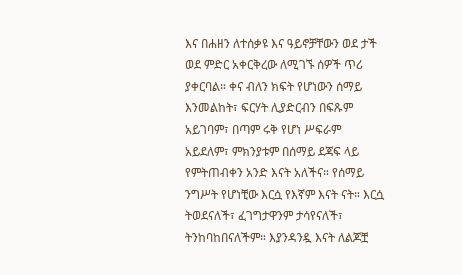እና በሐዘን ለተሰቃዩ እና ዓይኖቻቸውን ወደ ታች ወደ ምድር አቀርቅረው ለሚገኙ ሰዎች ጥሪ ያቀርባል። ቀና ብለን ክፍት የሆነውን ሰማይ እንመልከት፣ ፍርሃት ሊያድርብን በፍጹም አይገባም፣ በጣም ሩቅ የሆነ ሥፍራም አይደለም፣ ምክንያቱም በሰማይ ደጃፍ ላይ የምትጠብቀን አንድ እናት አለችና። የሰማይ ንግሥት የሆነቺው እርሷ የእኛም እናት ናት። እርሷ ትወደናለች፣ ፈገግታዋንም ታሳየናለች፣ ትንከባከበናለችም። እያንዳንዷ እናት ለልጆቿ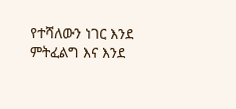የተሻለውን ነገር እንደ ምትፈልግ እና እንደ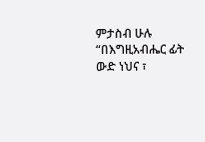ምታስብ ሁሉ “በእግዚአብሔር ፊት ውድ ነህና ፣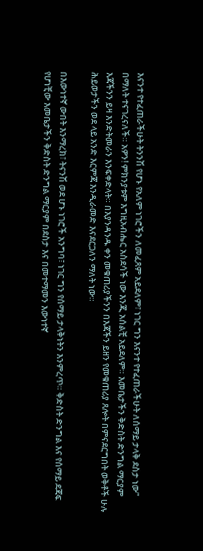እናንተ የተፈጠራችሁት ትንንሽ የሆኑ የአለም ነገሮችን ለመፈጸም አይደለም፣ ነገር ግን እናንተ የተፈጠራችሁት ለሰማይ ታላቅ ደስታ ነው” በማለት ተናገረናለች። አዎን! ምክንያቱም እግዚአብሔር አስደሳች ነው እንጂ አሰልቺ አይደለም። እመቤታችን ቅድስት ድንግል ማርያም እጃችንን ይዛ እንድትመራን እንፍቀድላት። በእያንዳንዱ ቀን መቁጠሪያችንን በእጃችን ይዘን የመቁጠሪያ ጸሎት በምናደርግበት ወቅቶች ሁሉ ሕይወታችን ወደ ላይ አንድ እርምጃ እንዲራመድ እናደርጋለን ማለት ነው።

በእውነተኛ ውበት እንማረክ፣ ትናንሽ ወደ ሆኑ ነገሮች አንግባ፣ ነገር ግን የሰማይ ታላቅነትን እንምረጥ። ቅድስት ድንግል እና የሰማይ ደጃፍ የሆነቺው እመቤታችን ቅድስት ድንግል ማርያም በደስታ እና በመተማመን እውነተኛ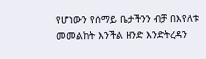የሆነውን የሰማይ ቤታችንን ብቻ በእየለቱ መመልከት እንችል ዘንድ እንድትረዳን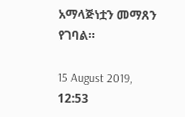አማላጅነቷን መማጸን የገባል።

15 August 2019, 12:53